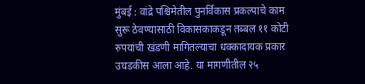मुंबई : वांद्रे पश्चिमेतील पुनर्विकास प्रकल्पाचे काम सुरू ठेवण्यासाठी विकासकाकडून तब्बल ११ कोटी रुपयांची खंडणी मागितल्याचा धक्कादायक प्रकार उघडकीस आला आहे. या मागणीतील २५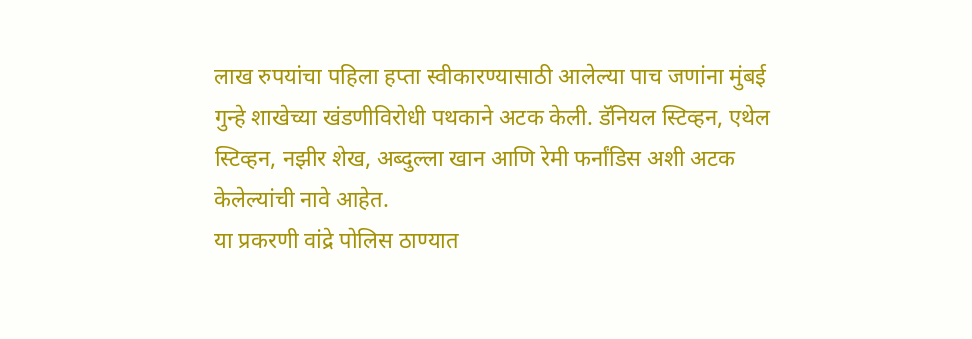लाख रुपयांचा पहिला हप्ता स्वीकारण्यासाठी आलेल्या पाच जणांना मुंबई गुन्हे शाखेच्या खंडणीविरोधी पथकाने अटक केली. डॅनियल स्टिव्हन, एथेल स्टिव्हन, नझीर शेख, अब्दुल्ला खान आणि रेमी फर्नांडिस अशी अटक केलेल्यांची नावे आहेत.
या प्रकरणी वांद्रे पोलिस ठाण्यात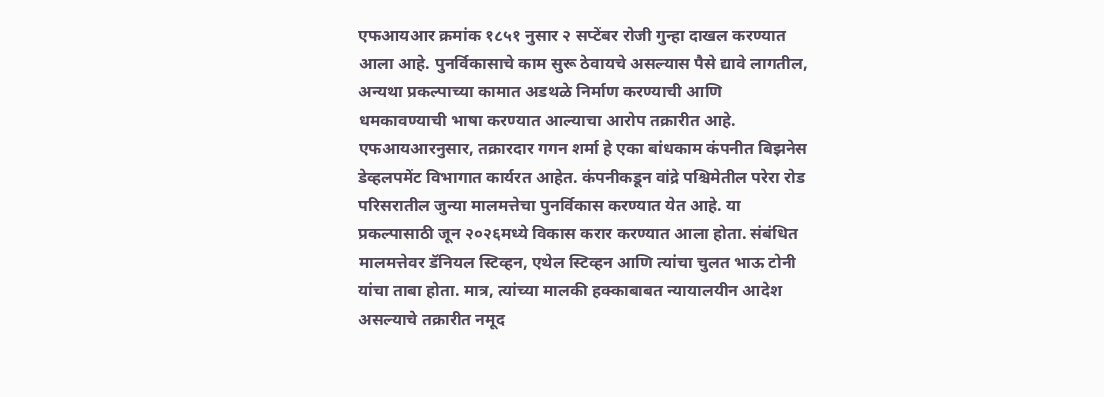एफआयआर क्रमांक १८५१ नुसार २ सप्टेंबर रोजी गुन्हा दाखल करण्यात आला आहे. पुनर्विकासाचे काम सुरू ठेवायचे असल्यास पैसे द्यावे लागतील, अन्यथा प्रकल्पाच्या कामात अडथळे निर्माण करण्याची आणि धमकावण्याची भाषा करण्यात आल्याचा आरोप तक्रारीत आहे.
एफआयआरनुसार, तक्रारदार गगन शर्मा हे एका बांधकाम कंपनीत बिझनेस डेव्हलपमेंट विभागात कार्यरत आहेत. कंपनीकडून वांद्रे पश्चिमेतील परेरा रोड परिसरातील जुन्या मालमत्तेचा पुनर्विकास करण्यात येत आहे. या प्रकल्पासाठी जून २०२६मध्ये विकास करार करण्यात आला होता. संबंधित मालमत्तेवर डॅनियल स्टिव्हन, एथेल स्टिव्हन आणि त्यांचा चुलत भाऊ टोनी यांचा ताबा होता. मात्र, त्यांच्या मालकी हक्काबाबत न्यायालयीन आदेश असल्याचे तक्रारीत नमूद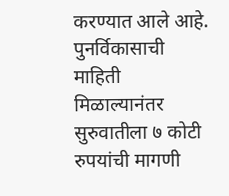करण्यात आले आहे.
पुनर्विकासाची माहिती मिळाल्यानंतर सुरुवातीला ७ कोटी रुपयांची मागणी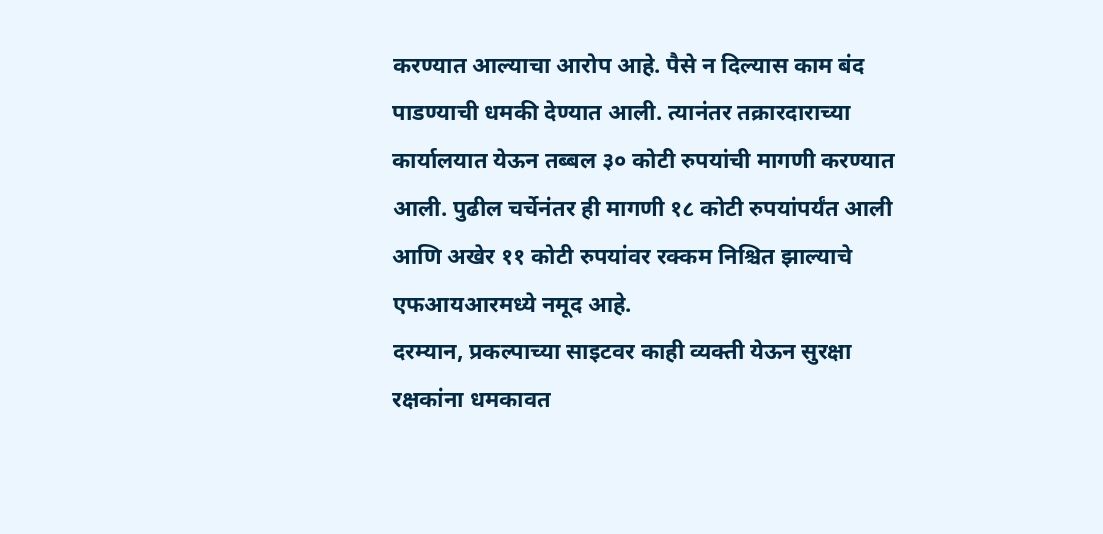करण्यात आल्याचा आरोप आहे. पैसे न दिल्यास काम बंद पाडण्याची धमकी देण्यात आली. त्यानंतर तक्रारदाराच्या कार्यालयात येऊन तब्बल ३० कोटी रुपयांची मागणी करण्यात आली. पुढील चर्चेनंतर ही मागणी १८ कोटी रुपयांपर्यंत आली आणि अखेर ११ कोटी रुपयांवर रक्कम निश्चित झाल्याचे एफआयआरमध्ये नमूद आहे.
दरम्यान, प्रकल्पाच्या साइटवर काही व्यक्ती येऊन सुरक्षा रक्षकांना धमकावत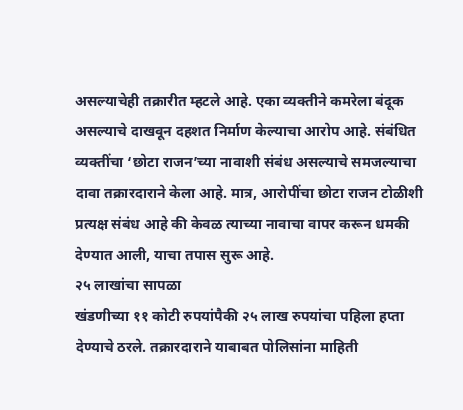असल्याचेही तक्रारीत म्हटले आहे. एका व्यक्तीने कमरेला बंदूक असल्याचे दाखवून दहशत निर्माण केल्याचा आरोप आहे. संबंधित व्यक्तींचा ‘छोटा राजन’च्या नावाशी संबंध असल्याचे समजल्याचा दावा तक्रारदाराने केला आहे. मात्र, आरोपींचा छोटा राजन टोळीशी प्रत्यक्ष संबंध आहे की केवळ त्याच्या नावाचा वापर करून धमकी देण्यात आली, याचा तपास सुरू आहे.
२५ लाखांचा सापळा
खंडणीच्या ११ कोटी रुपयांपैकी २५ लाख रुपयांचा पहिला हप्ता देण्याचे ठरले. तक्रारदाराने याबाबत पोलिसांना माहिती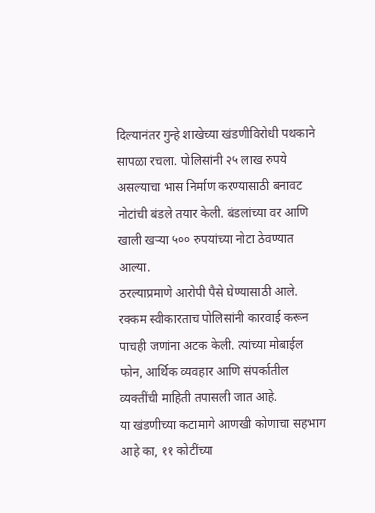दिल्यानंतर गुन्हे शाखेच्या खंडणीविरोधी पथकाने सापळा रचला. पोलिसांनी २५ लाख रुपये असल्याचा भास निर्माण करण्यासाठी बनावट नोटांची बंडले तयार केली. बंडलांच्या वर आणि खाली खऱ्या ५०० रुपयांच्या नोटा ठेवण्यात आल्या.
ठरल्याप्रमाणे आरोपी पैसे घेण्यासाठी आले. रक्कम स्वीकारताच पोलिसांनी कारवाई करून पाचही जणांना अटक केली. त्यांच्या मोबाईल फोन, आर्थिक व्यवहार आणि संपर्कातील व्यक्तींची माहिती तपासली जात आहे.
या खंडणीच्या कटामागे आणखी कोणाचा सहभाग आहे का, ११ कोटींच्या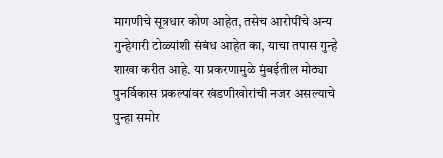मागणीचे सूत्रधार कोण आहेत, तसेच आरोपींचे अन्य गुन्हेगारी टोळ्यांशी संबंध आहेत का, याचा तपास गुन्हे शाखा करीत आहे. या प्रकरणामुळे मुंबईतील मोठ्या पुनर्विकास प्रकल्पांवर खंडणीखोरांची नजर असल्याचे पुन्हा समोर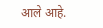आले आहे.